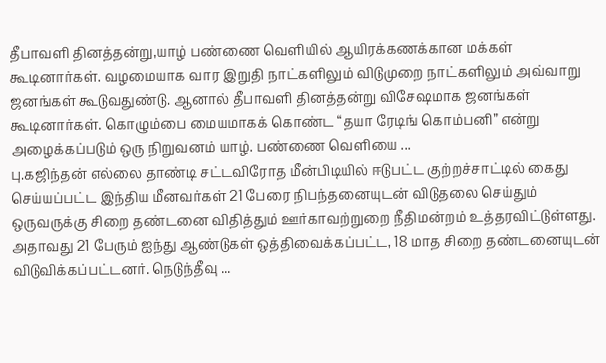தீபாவளி தினத்தன்று,யாழ் பண்ணை வெளியில் ஆயிரக்கணக்கான மக்கள் கூடினார்கள். வழமையாக வார இறுதி நாட்களிலும் விடுமுறை நாட்களிலும் அவ்வாறு ஜனங்கள் கூடுவதுண்டு. ஆனால் தீபாவளி தினத்தன்று விசேஷமாக ஜனங்கள் கூடினார்கள். கொழும்பை மையமாகக் கொண்ட “தயா ரேடிங் கொம்பனி” என்று அழைக்கப்படும் ஒரு நிறுவனம் யாழ். பண்ணை வெளியை ...
பு.கஜிந்தன் எல்லை தாண்டி சட்டவிரோத மீன்பிடியில் ஈடுபட்ட குற்றச்சாட்டில் கைது செய்யப்பட்ட இந்திய மீனவர்கள் 21 பேரை நிபந்தனையுடன் விடுதலை செய்தும் ஒருவருக்கு சிறை தண்டனை விதித்தும் ஊர்காவற்றுறை நீதிமன்றம் உத்தரவிட்டுள்ளது. அதாவது 21 பேரும் ஐந்து ஆண்டுகள் ஒத்திவைக்கப்பட்ட, 18 மாத சிறை தண்டனையுடன் விடுவிக்கப்பட்டனர். நெடுந்தீவு ...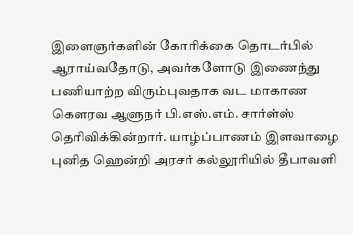இளைஞர்களின் கோரிக்கை தொடர்பில் ஆராய்வதோடு, அவர்களோடு இணைந்து பணியாற்ற விரும்புவதாக வட மாகாண கௌரவ ஆளுநர் பி.எஸ்.எம். சார்ள்ஸ் தெரிவிக்கின்றார். யாழ்ப்பாணம் இளவாழை புனித ஹென்றி அரசர் கல்லூரியில் தீபாவளி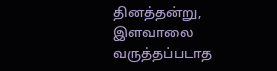தினத்தன்று, இளவாலை வருத்தப்படாத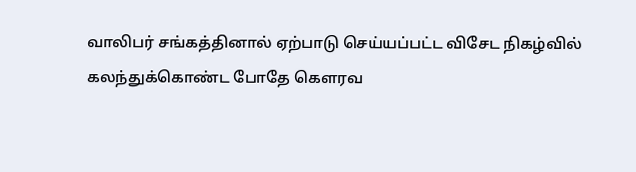வாலிபர் சங்கத்தினால் ஏற்பாடு செய்யப்பட்ட விசேட நிகழ்வில் கலந்துக்கொண்ட போதே கௌரவ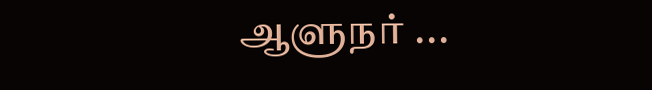ஆளுநர் ...